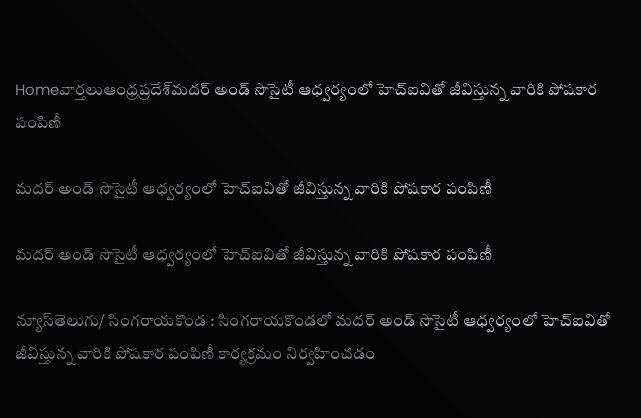Homeవార్తలుఆంధ్రప్రదేశ్‌మదర్ అండ్ సొసైటీ ఆధ్వర్యంలో హెచ్ఐవితో జీవిస్తున్న వారికి పోషకార పంపిణీ

మదర్ అండ్ సొసైటీ ఆధ్వర్యంలో హెచ్ఐవితో జీవిస్తున్న వారికి పోషకార పంపిణీ

మదర్ అండ్ సొసైటీ ఆధ్వర్యంలో హెచ్ఐవితో జీవిస్తున్న వారికి పోషకార పంపిణీ

న్యూస్‌తెలుగు/ సింగరాయకొండ : సింగరాయకొండలో మదర్ అండ్ సొసైటీ ఆధ్వర్యంలో హెచ్ఐవితో జీవిస్తున్న వారికి పోషకార పంపిణీ కార్యక్రమం నిర్వహించడం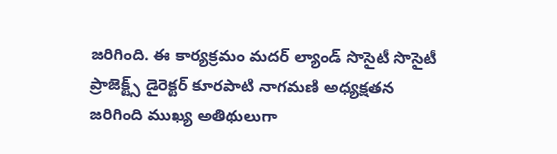జరిగింది. ఈ కార్యక్రమం మదర్ ల్యాండ్ సొసైటీ సొసైటీ ప్రాజెక్ట్స్ డైరెక్టర్ కూరపాటి నాగమణి అధ్యక్షతన జరిగింది ముఖ్య అతిథులుగా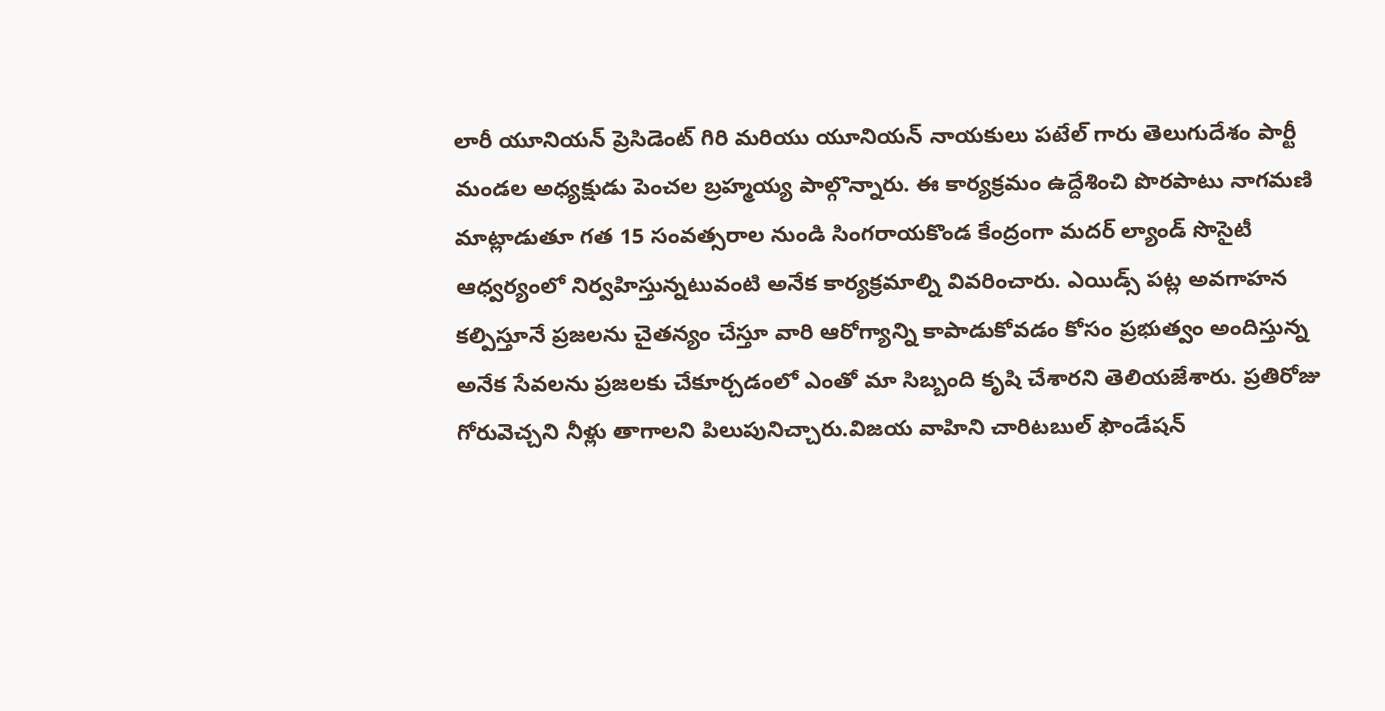లారీ యూనియన్ ప్రెసిడెంట్ గిరి మరియు యూనియన్ నాయకులు పటేల్ గారు తెలుగుదేశం పార్టీ మండల అధ్యక్షుడు పెంచల బ్రహ్మయ్య పాల్గొన్నారు. ఈ కార్యక్రమం ఉద్దేశించి పొరపాటు నాగమణి మాట్లాడుతూ గత 15 సంవత్సరాల నుండి సింగరాయకొండ కేంద్రంగా మదర్ ల్యాండ్ సొసైటీ ఆధ్వర్యంలో నిర్వహిస్తున్నటువంటి అనేక కార్యక్రమాల్ని వివరించారు. ఎయిడ్స్ పట్ల అవగాహన కల్పిస్తూనే ప్రజలను చైతన్యం చేస్తూ వారి ఆరోగ్యాన్ని కాపాడుకోవడం కోసం ప్రభుత్వం అందిస్తున్న అనేక సేవలను ప్రజలకు చేకూర్చడంలో ఎంతో మా సిబ్బంది కృషి చేశారని తెలియజేశారు. ప్రతిరోజు గోరువెచ్చని నీళ్లు తాగాలని పిలుపునిచ్చారు.విజయ వాహిని చారిటబుల్ ఫౌండేషన్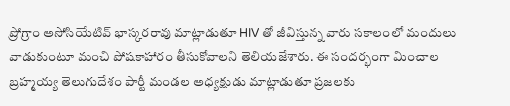ప్రోగ్రాం అసోసియేటివ్ భాస్కరరావు మాట్లాడుతూ HIV తో జీవిస్తున్న వారు సకాలంలో మందులు వాడుకుంటూ మంచి పోషకాహారం తీసుకోవాలని తెలియజేశారు. ఈ సందర్భంగా మించాల బ్రహ్మయ్య తెలుగుదేశం పార్టీ మండల అధ్యక్షుడు మాట్లాడుతూ ప్రజలకు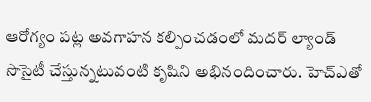ఆరోగ్యం పట్ల అవగాహన కల్పించడంలో మదర్ ల్యాండ్ సొసైటీ చేస్తున్నటువంటి కృషిని అభినందించారు. హెచ్ఎతో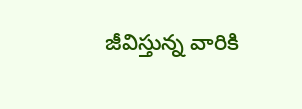జీవిస్తున్న వారికి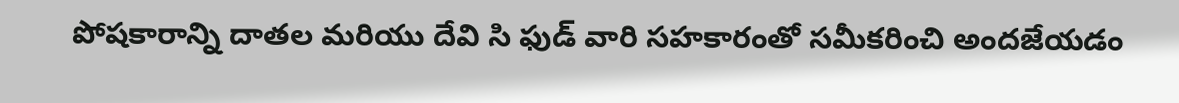పోషకారాన్ని దాతల మరియు దేవి సి ఫుడ్ వారి సహకారంతో సమీకరించి అందజేయడం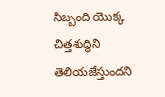సిబ్బంది యొక్క చిత్తశుద్ధిని తెలియజేస్తుందని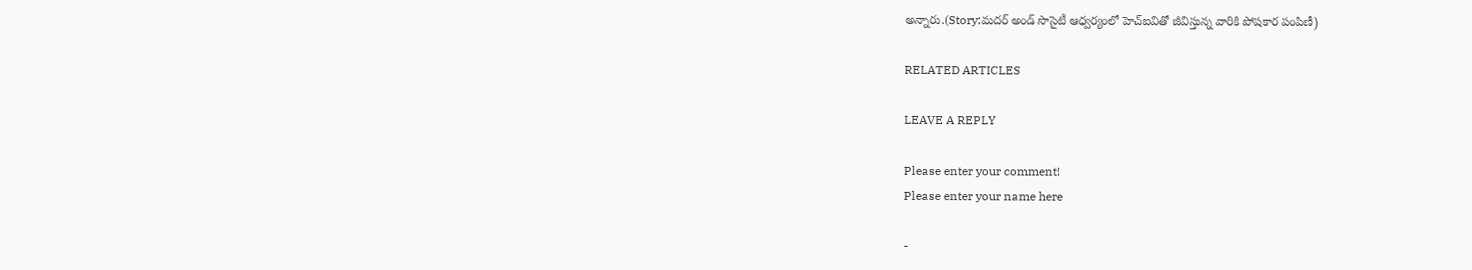అన్నారు.(Story:మదర్ అండ్ సొసైటీ ఆధ్వర్యంలో హెచ్ఐవితో జీవిస్తున్న వారికి పోషకార పంపిణీ)

RELATED ARTICLES

LEAVE A REPLY

Please enter your comment!
Please enter your name here

-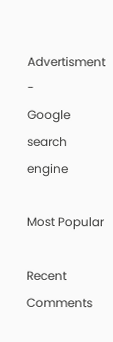Advertisment -
Google search engine

Most Popular

Recent Comments